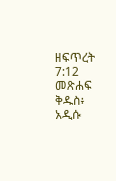ዘፍጥረት 7:12 መጽሐፍ ቅዱስ፥ አዲሱ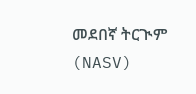መደበኛ ትርጒም (NASV)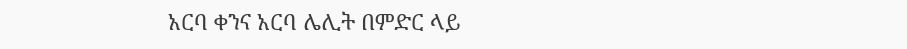አርባ ቀንና አርባ ሌሊት በምድር ላይ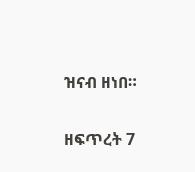ዝናብ ዘነበ።

ዘፍጥረት 7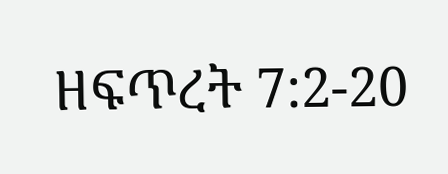ዘፍጥረት 7:2-20